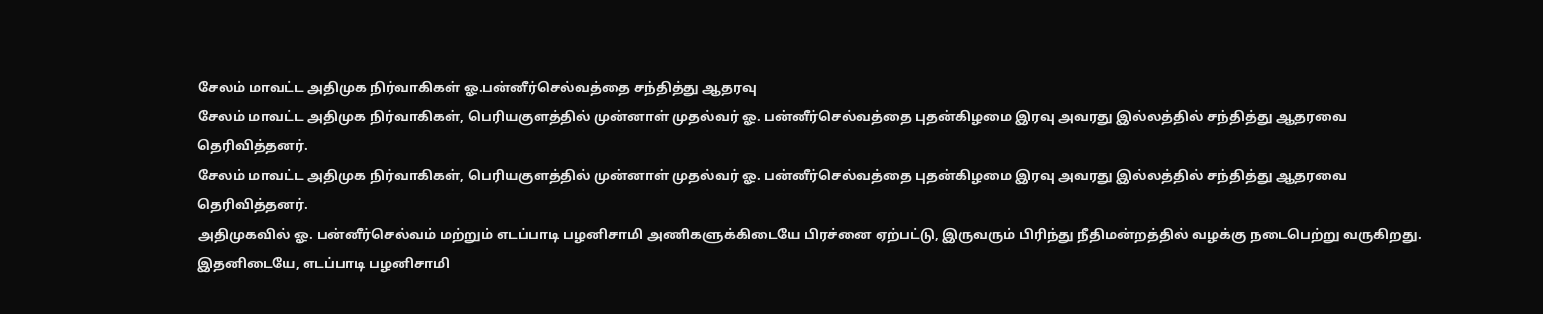சேலம் மாவட்ட அதிமுக நிர்வாகிகள் ஓ.பன்னீர்செல்வத்தை சந்தித்து ஆதரவு
சேலம் மாவட்ட அதிமுக நிர்வாகிகள், பெரியகுளத்தில் முன்னாள் முதல்வர் ஓ. பன்னீர்செல்வத்தை புதன்கிழமை இரவு அவரது இல்லத்தில் சந்தித்து ஆதரவை தெரிவித்தனர்.
சேலம் மாவட்ட அதிமுக நிர்வாகிகள், பெரியகுளத்தில் முன்னாள் முதல்வர் ஓ. பன்னீர்செல்வத்தை புதன்கிழமை இரவு அவரது இல்லத்தில் சந்தித்து ஆதரவை தெரிவித்தனர்.
அதிமுகவில் ஓ. பன்னீர்செல்வம் மற்றும் எடப்பாடி பழனிசாமி அணிகளுக்கிடையே பிரச்னை ஏற்பட்டு, இருவரும் பிரிந்து நீதிமன்றத்தில் வழக்கு நடைபெற்று வருகிறது. இதனிடையே, எடப்பாடி பழனிசாமி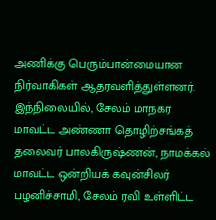அணிக்கு பெரும்பான்மையான நிர்வாகிகள் ஆதரவளித்துள்ளனர்.
இந்நிலையில், சேலம் மாநகர மாவட்ட அண்ணா தொழிற்சங்கத் தலைவர் பாலகிருஷ்ணன், நாமக்கல் மாவட்ட ஒன்றியக் கவுன்சிலர் பழனிச்சாமி, சேலம் ரவி உள்ளிட்ட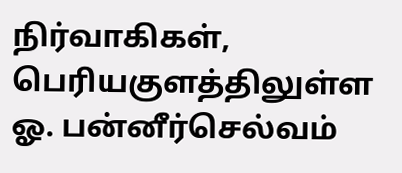நிர்வாகிகள், பெரியகுளத்திலுள்ள ஓ. பன்னீர்செல்வம்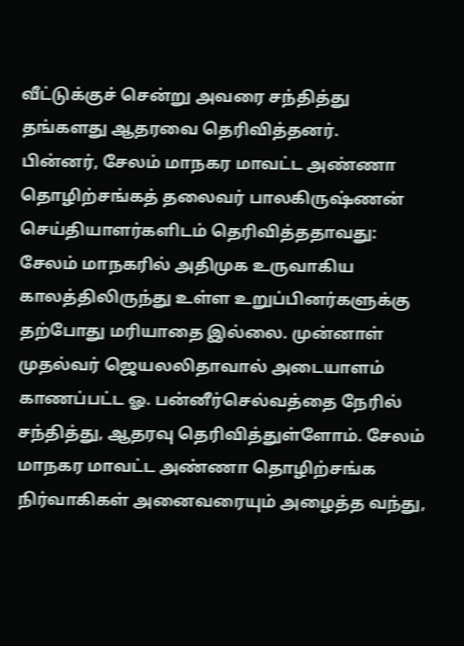வீட்டுக்குச் சென்று அவரை சந்தித்து தங்களது ஆதரவை தெரிவித்தனர்.
பின்னர், சேலம் மாநகர மாவட்ட அண்ணா தொழிற்சங்கத் தலைவர் பாலகிருஷ்ணன் செய்தியாளர்களிடம் தெரிவித்ததாவது:
சேலம் மாநகரில் அதிமுக உருவாகிய காலத்திலிருந்து உள்ள உறுப்பினர்களுக்கு தற்போது மரியாதை இல்லை. முன்னாள் முதல்வர் ஜெயலலிதாவால் அடையாளம் காணப்பட்ட ஓ. பன்னீர்செல்வத்தை நேரில் சந்தித்து, ஆதரவு தெரிவித்துள்ளோம். சேலம் மாநகர மாவட்ட அண்ணா தொழிற்சங்க நிர்வாகிகள் அனைவரையும் அழைத்த வந்து,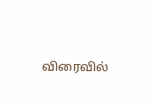விரைவில்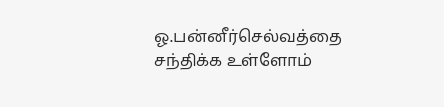ஓ.பன்னீர்செல்வத்தை சந்திக்க உள்ளோம்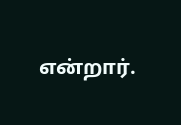என்றார்.